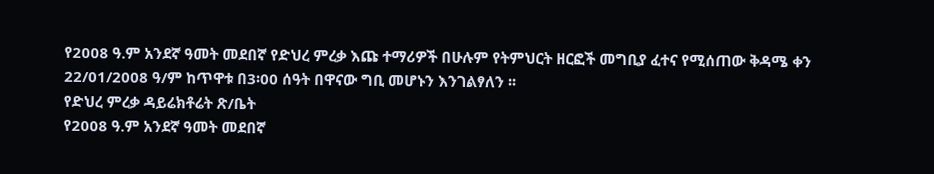የ2008 ዓ.ም አንደኛ ዓመት መደበኛ የድህረ ምረቃ እጩ ተማሪዎች በሁሉም የትምህርት ዘርፎች መግቢያ ፈተና የሚሰጠው ቅዳሜ ቀን 22/01/2008 ዓ/ም ከጥዋቱ በ3፡00 ሰዓት በዋናው ግቢ መሆኑን እንገልፃለን ፡፡
የድህረ ምረቃ ዳይሬክቶሬት ጽ/ቤት
የ2008 ዓ.ም አንደኛ ዓመት መደበኛ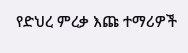የድህረ ምረቃ እጩ ተማሪዎች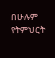በሁሉም የትምህርት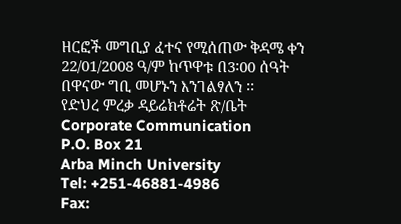ዘርፎች መግቢያ ፈተና የሚሰጠው ቅዳሜ ቀን 22/01/2008 ዓ/ም ከጥዋቱ በ3፡00 ሰዓት በዋናው ግቢ መሆኑን እንገልፃለን ፡፡
የድህረ ምረቃ ዳይሬክቶሬት ጽ/ቤት
Corporate Communication
P.O. Box 21
Arba Minch University
Tel: +251-46881-4986
Fax: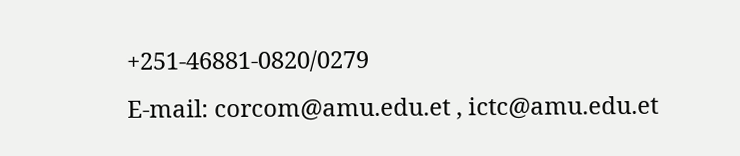+251-46881-0820/0279
E-mail: corcom@amu.edu.et , ictc@amu.edu.et